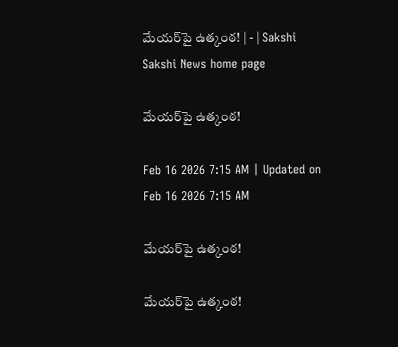మేయర్‌పై ఉత్కంఠ! | - | Sakshi
Sakshi News home page

మేయర్‌పై ఉత్కంఠ!

Feb 16 2026 7:15 AM | Updated on Feb 16 2026 7:15 AM

మేయర్‌పై ఉత్కంఠ!

మేయర్‌పై ఉత్కంఠ!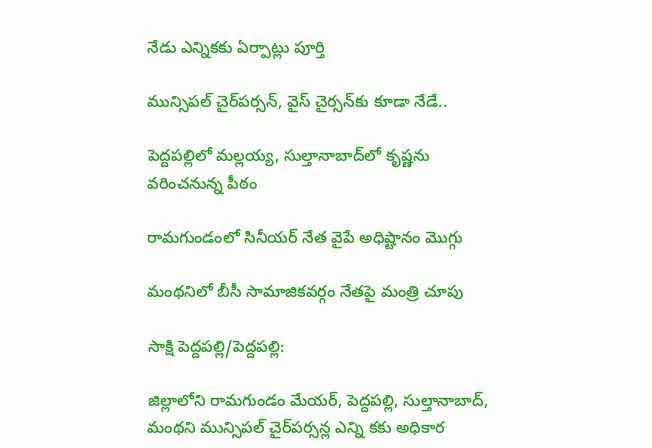నేడు ఎన్నికకు ఏర్పాట్లు పూర్తి

మున్సిపల్‌ చైర్‌పర్సన్‌, వైస్‌ చైర్సన్‌కు కూడా నేడే..

పెద్దపల్లిలో మల్లయ్య, సుల్తానాబాద్‌లో కృష్ణను వరించనున్న పీఠం

రామగుండంలో సినీయర్‌ నేత వైపే అధిష్టానం మొగ్గు

మంథనిలో బీసీ సామాజికవర్గం నేతపై మంత్రి చూపు

సాక్షి పెద్దపల్లి/పెద్దపల్లి:

జిల్లాలోని రామగుండం మేయర్‌, పెద్దపల్లి, సుల్తానాబాద్‌, మంథని మున్సిపల్‌ చైర్‌పర్సన్ల ఎన్ని కకు అధికార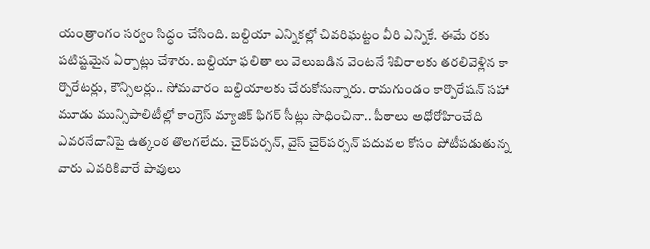యంత్రాంగం సర్వం సిద్ధం చేసింది. బల్దియా ఎన్నికల్లో చివరిఘట్టం వీరి ఎన్నికే. ఈమే రకు పటిష్టమైన ఏర్పాట్లు చేశారు. బల్దియా ఫలితా లు వెలుబడిన వెంటనే శిబిరాలకు తరలివెళ్లిన కా ర్పొరేటర్లు, కౌన్సిలర్లు.. సోమవారం బల్దియాలకు చేరుకోనున్నారు. రామగుండం కార్పొరేషన్‌ సహా మూడు మున్సిపాలిటీల్లో కాంగ్రెస్‌ మ్యాజిక్‌ ఫిగర్‌ సీట్లు సాధించినా.. పీఠాలు అధోరోహించేది ఎవరనేదానిపై ఉత్కంఠ తొలగలేదు. చైర్‌పర్సన్‌, వైస్‌ చైర్‌పర్సన్‌ పదువల కోసం పోటీపడుతున్న వారు ఎవరికివారే పావులు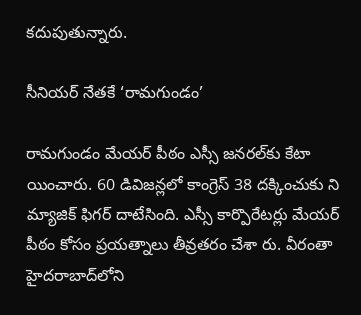కదుపుతున్నారు.

సీనియర్‌ నేతకే ‘రామగుండం’

రామగుండం మేయర్‌ పీఠం ఎస్సీ జనరల్‌కు కేటా యించారు. 60 డివిజన్లలో కాంగ్రెస్‌ 38 దక్కించుకు ని మ్యాజిక్‌ ఫిగర్‌ దాటేసింది. ఎస్సీ కార్పొరేటర్లు మేయర్‌ పీఠం కోసం ప్రయత్నాలు తీవ్రతరం చేశా రు. వీరంతా హైదరాబాద్‌లోని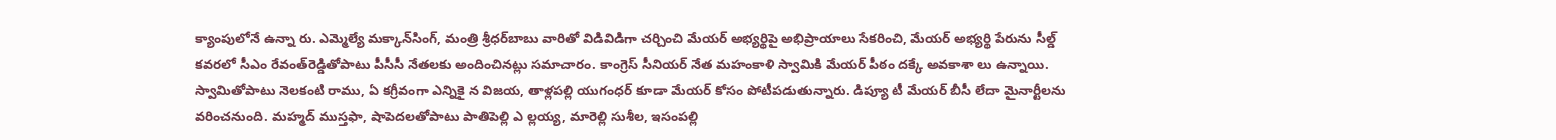క్యాంపులోనే ఉన్నా రు. ఎమ్మెల్యే మక్కాన్‌సింగ్‌, మంత్రి శ్రీధర్‌బాబు వారితో విడివిడిగా చర్చించి మేయర్‌ అభ్యర్థిపై అభిప్రాయాలు సేకరించి, మేయర్‌ అభ్యర్థి పేరును సీల్డ్‌ కవరలో సీఎం రేవంత్‌రెడ్డితోపాటు పీసీసీ నేతలకు అందించినట్లు సమాచారం. కాంగ్రెస్‌ సీనియర్‌ నేత మహంకాళి స్వామికి మేయర్‌ పీఠం దక్కే అవకాశా లు ఉన్నాయి. స్వామితోపాటు నెలకంటి రాము, ఏ కగ్రీవంగా ఎన్నికై న విజయ, తాళ్లపల్లి యుగంధర్‌ కూడా మేయర్‌ కోసం పోటీపడుతున్నారు. డిప్యూ టీ మేయర్‌ బీసీ లేదా మైనార్టీలను వరించనుంది. మహ్మద్‌ ముస్తఫా, షాపెదలతోపాటు పాతిపెల్లి ఎ ల్లయ్య, మారెల్లి సుశీల, ఇసంపల్లి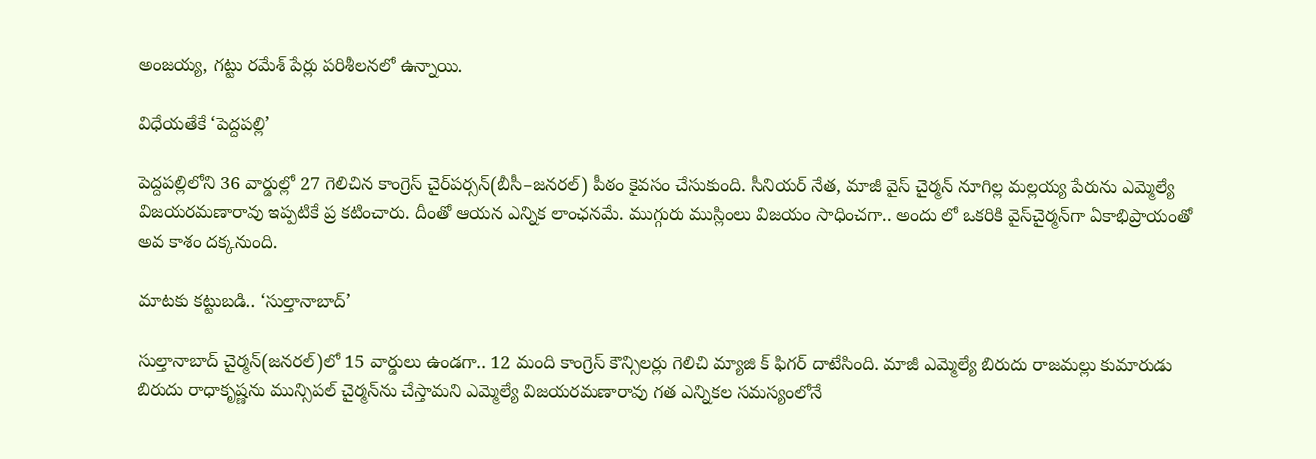అంజయ్య, గట్టు రమేశ్‌ పేర్లు పరిశీలనలో ఉన్నాయి.

విధేయతేకే ‘పెద్దపల్లి’

పెద్దపల్లిలోని 36 వార్డుల్లో 27 గెలిచిన కాంగ్రెస్‌ చైర్‌పర్సన్‌(బీసీ–జనరల్‌) పీఠం కైవసం చేసుకుంది. సీనియర్‌ నేత, మాజీ వైస్‌ చైర్మన్‌ నూగిల్ల మల్లయ్య పేరును ఎమ్మెల్యే విజయరమణారావు ఇప్పటికే ప్ర కటించారు. దీంతో ఆయన ఎన్నిక లాంఛనమే. ముగ్గురు ముస్లింలు విజయం సాధించగా.. అందు లో ఒకరికి వైస్‌చైర్మన్‌గా ఏకాభిప్రాయంతో అవ కాశం దక్కనుంది.

మాటకు కట్టుబడి.. ‘సుల్తానాబాద్‌’

సుల్తానాబాద్‌ చైర్మన్‌(జనరల్‌)లో 15 వార్డులు ఉండగా.. 12 మంది కాంగ్రెస్‌ కౌన్సిలర్లు గెలిచి మ్యాజి క్‌ ఫిగర్‌ దాటేసింది. మాజీ ఎమ్మెల్యే బిరుదు రాజమల్లు కుమారుడు బిరుదు రాధాకృష్ణను మున్సిపల్‌ చైర్మన్‌ను చేస్తామని ఎమ్మెల్యే విజయరమణారావు గత ఎన్నికల సమస్యంలోనే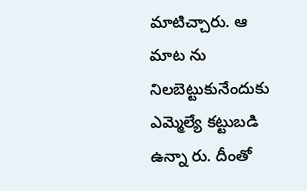మాటిచ్చారు. ఆ మాట ను నిలబెట్టుకునేందుకు ఎమ్మెల్యే కట్టుబడి ఉన్నా రు. దీంతో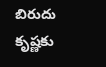బిరుదు కృష్ణకు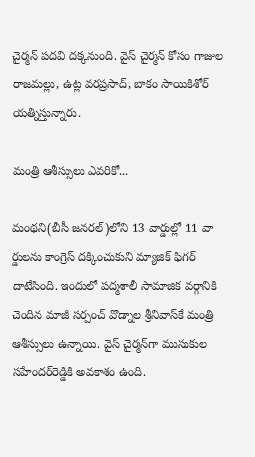చైర్మన్‌ పదవి దక్కనుంది. వైస్‌ చైర్మన్‌ కోసం గాజుల రాజమల్లు, ఉట్ల వరప్రసాద్‌, బాకం సాయికిశోర్‌ యత్నిస్తున్నారు.

మంత్రి ఆశీస్సులు ఎవరికో...

మంథని(బీసీ జనరల్‌)లోని 13 వార్డుల్లో 11 వా ర్డులను కాంగ్రెస్‌ దక్కించుకుని మ్యాజిక్‌ ఫిగర్‌ దాటేసింది. ఇందులో పద్మశాలీ సామాజిక వర్గానికి చెందిన మాజీ సర్పంచ్‌ వొడ్నాల శ్రీనివాస్‌కే మంత్రి ఆశీస్సులు ఉన్నాయి. వైస్‌ చైర్మన్‌గా ముసుకుల సహేందర్‌రెడ్డికి అవకాశం ఉంది.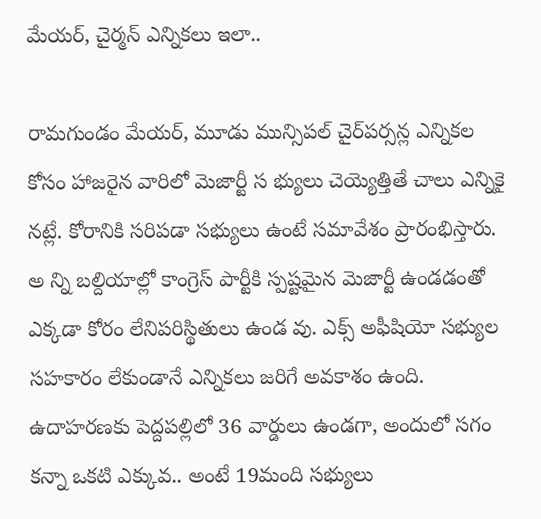మేయర్‌, చైర్మన్‌ ఎన్నికలు ఇలా..

రామగుండం మేయర్‌, మూడు మున్సిపల్‌ చైర్‌పర్సన్ల ఎన్నికల కోసం హాజరైన వారిలో మెజార్టీ స భ్యులు చెయ్యెత్తితే చాలు ఎన్నికై నట్లే. కోరానికి సరిపడా సభ్యులు ఉంటే సమావేశం ప్రారంభిస్తారు. అ న్ని బల్దియాల్లో కాంగ్రెస్‌ పార్టీకి స్పష్టమైన మెజార్టీ ఉండడంతో ఎక్కడా కోరం లేనిపరిస్థితులు ఉండ వు. ఎక్స్‌ అఫీషియో సభ్యుల సహకారం లేకుండానే ఎన్నికలు జరిగే అవకాశం ఉంది. ఉదాహరణకు పెద్దపల్లిలో 36 వార్డులు ఉండగా, అందులో సగం కన్నా ఒకటి ఎక్కువ.. అంటే 19మంది సభ్యులు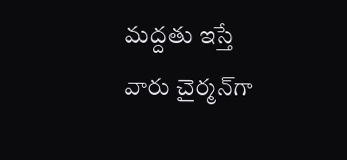మద్దతు ఇస్తే వారు చైర్మన్‌గా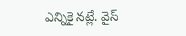ఎన్నికై నట్లే. వైస్‌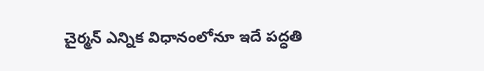చైర్మన్‌ ఎన్నిక విధానంలోనూ ఇదే పద్ధతి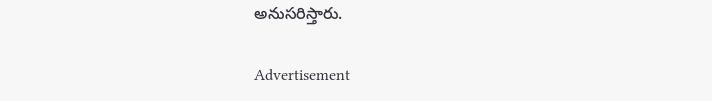అనుసరిస్తారు.

Advertisement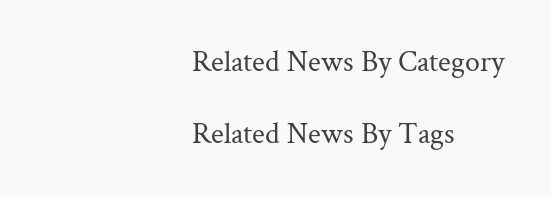Related News By Category

Related News By Tags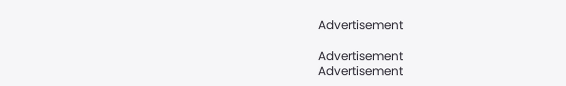Advertisement

Advertisement
Advertisement